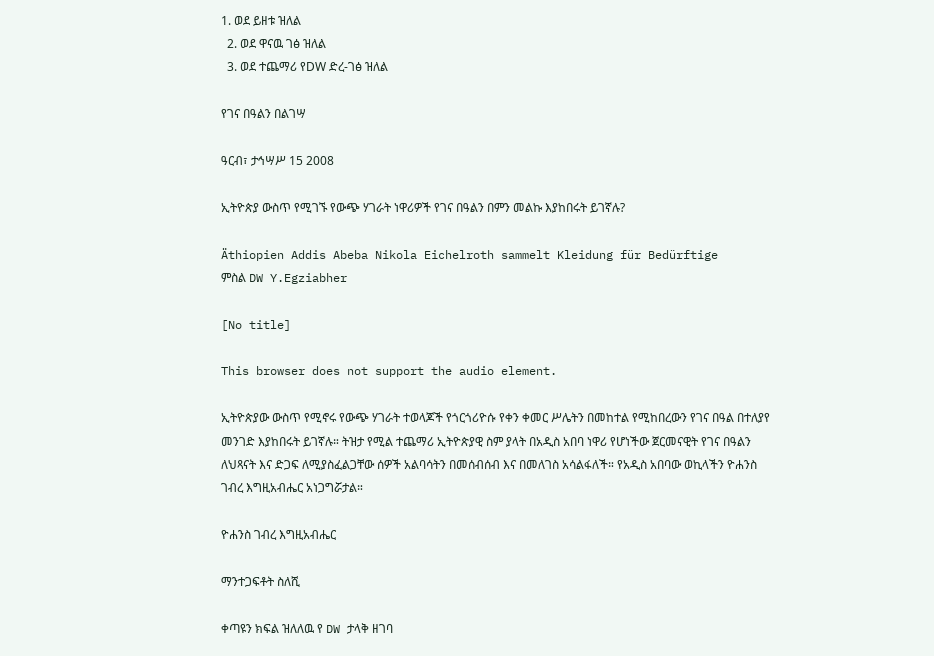1. ወደ ይዘቱ ዝለል
  2. ወደ ዋናዉ ገፅ ዝለል
  3. ወደ ተጨማሪ የDW ድረ-ገፅ ዝለል

የገና በዓልን በልገሣ

ዓርብ፣ ታኅሣሥ 15 2008

ኢትዮጵያ ውስጥ የሚገኙ የውጭ ሃገራት ነዋሪዎች የገና በዓልን በምን መልኩ እያከበሩት ይገኛሉ?

Äthiopien Addis Abeba Nikola Eichelroth sammelt Kleidung für Bedürftige
ምስል DW Y.Egziabher

[No title]

This browser does not support the audio element.

ኢትዮጵያው ውስጥ የሚኖሩ የውጭ ሃገራት ተወላጆች የጎርጎሪዮሱ የቀን ቀመር ሥሌትን በመከተል የሚከበረውን የገና በዓል በተለያየ መንገድ እያከበሩት ይገኛሉ። ትዝታ የሚል ተጨማሪ ኢትዮጵያዊ ስም ያላት በአዲስ አበባ ነዋሪ የሆነችው ጀርመናዊት የገና በዓልን ለህጻናት እና ድጋፍ ለሚያስፈልጋቸው ሰዎች አልባሳትን በመሰብሰብ እና በመለገስ አሳልፋለች። የአዲስ አበባው ወኪላችን ዮሐንስ ገብረ እግዚአብሔር አነጋግሯታል።

ዮሐንስ ገብረ እግዚአብሔር

ማንተጋፍቶት ስለሺ

ቀጣዩን ክፍል ዝለለዉ የ DW ታላቅ ዘገባ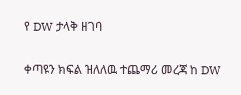የ DW ታላቅ ዘገባ

ቀጣዩን ክፍል ዝለለዉ ተጨማሪ መረጃ ከ DW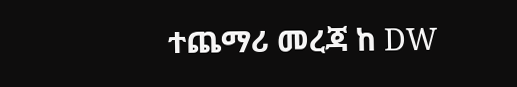ተጨማሪ መረጃ ከ DW